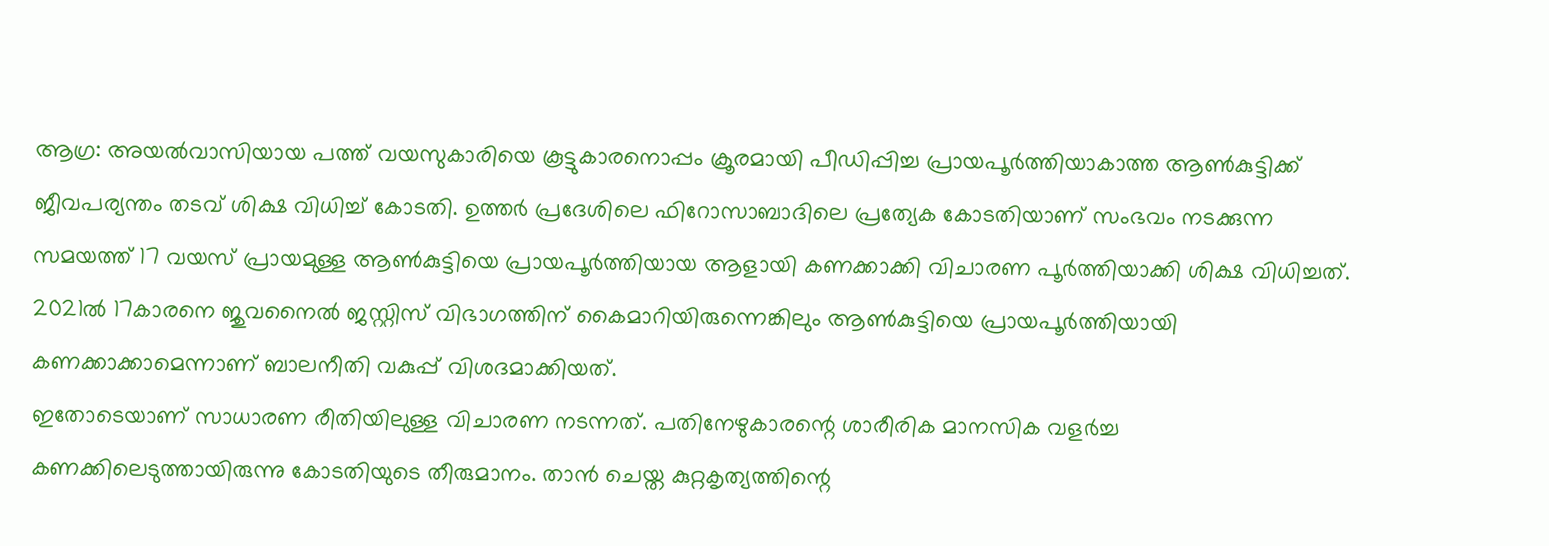ആഗ്ര: അയൽവാസിയായ പത്ത് വയസുകാരിയെ കൂട്ടുകാരനൊപ്പം ക്രൂരമായി പീഡിപ്പിച്ച പ്രായപൂർത്തിയാകാത്ത ആൺകുട്ടിക്ക് ജീവപര്യന്തം തടവ് ശിക്ഷ വിധിച്ച് കോടതി. ഉത്തർ പ്രദേശിലെ ഫിറോസാബാദിലെ പ്രത്യേക കോടതിയാണ് സംഭവം നടക്കുന്ന സമയത്ത് 17 വയസ് പ്രായമുള്ള ആൺകുട്ടിയെ പ്രായപൂർത്തിയായ ആളായി കണക്കാക്കി വിചാരണ പൂർത്തിയാക്കി ശിക്ഷ വിധിച്ചത്. 2021ൽ 17കാരനെ ജുവനൈൽ ജസ്റ്റിസ് വിഭാഗത്തിന് കൈമാറിയിരുന്നെങ്കിലും ആൺകുട്ടിയെ പ്രായപൂർത്തിയായി കണക്കാക്കാമെന്നാണ് ബാലനീതി വകുപ്പ് വിശദമാക്കിയത്.
ഇതോടെയാണ് സാധാരണ രീതിയിലുള്ള വിചാരണ നടന്നത്. പതിനേഴുകാരന്റെ ശാരീരിക മാനസിക വളർച്ച കണക്കിലെടുത്തായിരുന്നു കോടതിയുടെ തീരുമാനം. താൻ ചെയ്ത കുറ്റകൃത്യത്തിന്റെ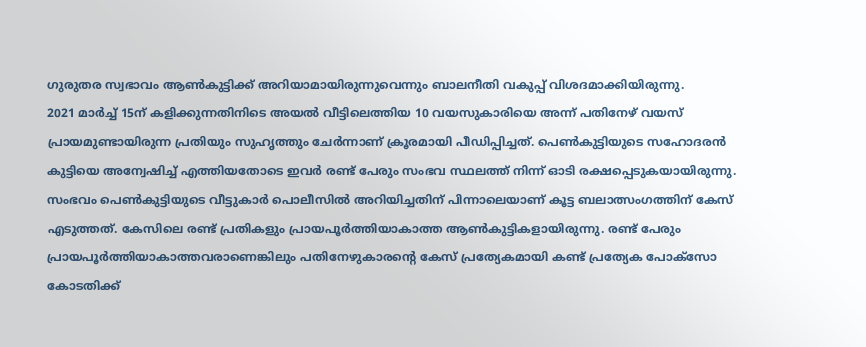ഗുരുതര സ്വഭാവം ആൺകുട്ടിക്ക് അറിയാമായിരുന്നുവെന്നും ബാലനീതി വകുപ്പ് വിശദമാക്കിയിരുന്നു.
2021 മാർച്ച് 15ന് കളിക്കുന്നതിനിടെ അയൽ വീട്ടിലെത്തിയ 10 വയസുകാരിയെ അന്ന് പതിനേഴ് വയസ് പ്രായമുണ്ടായിരുന്ന പ്രതിയും സുഹൃത്തും ചേർന്നാണ് ക്രൂരമായി പീഡിപ്പിച്ചത്. പെൺകുട്ടിയുടെ സഹോദരൻ കുട്ടിയെ അന്വേഷിച്ച് എത്തിയതോടെ ഇവർ രണ്ട് പേരും സംഭവ സ്ഥലത്ത് നിന്ന് ഓടി രക്ഷപ്പെടുകയായിരുന്നു. സംഭവം പെൺകുട്ടിയുടെ വീട്ടുകാർ പൊലീസിൽ അറിയിച്ചതിന് പിന്നാലെയാണ് കൂട്ട ബലാത്സംഗത്തിന് കേസ് എടുത്തത്. കേസിലെ രണ്ട് പ്രതികളും പ്രായപൂർത്തിയാകാത്ത ആൺകുട്ടികളായിരുന്നു. രണ്ട് പേരും പ്രായപൂർത്തിയാകാത്തവരാണെങ്കിലും പതിനേഴുകാരന്റെ കേസ് പ്രത്യേകമായി കണ്ട് പ്രത്യേക പോക്സോ കോടതിക്ക്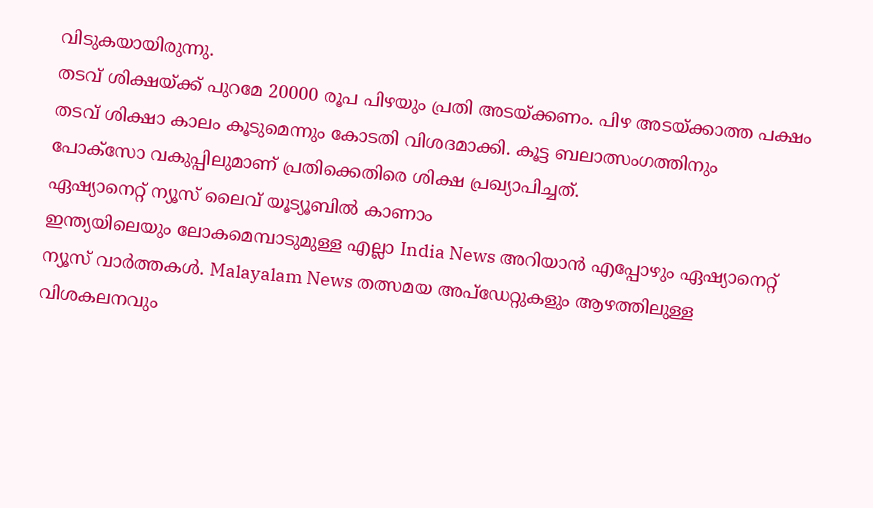വിടുകയായിരുന്നു.
തടവ് ശിക്ഷയ്ക്ക് പുറമേ 20000 രൂപ പിഴയും പ്രതി അടയ്ക്കണം. പിഴ അടയ്ക്കാത്ത പക്ഷം തടവ് ശിക്ഷാ കാലം കൂടുമെന്നും കോടതി വിശദമാക്കി. കൂട്ട ബലാത്സംഗത്തിനും പോക്സോ വകുപ്പിലുമാണ് പ്രതിക്കെതിരെ ശിക്ഷ പ്രഖ്യാപിച്ചത്.
ഏഷ്യാനെറ്റ് ന്യൂസ് ലൈവ് യൂട്യൂബിൽ കാണാം
ഇന്ത്യയിലെയും ലോകമെമ്പാടുമുള്ള എല്ലാ India News അറിയാൻ എപ്പോഴും ഏഷ്യാനെറ്റ് ന്യൂസ് വാർത്തകൾ. Malayalam News തത്സമയ അപ്ഡേറ്റുകളും ആഴത്തിലുള്ള വിശകലനവും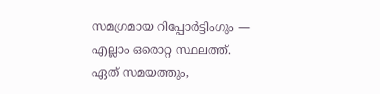സമഗ്രമായ റിപ്പോർട്ടിംഗും — എല്ലാം ഒരൊറ്റ സ്ഥലത്ത്. ഏത് സമയത്തും,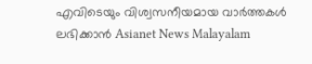എവിടെയും വിശ്വസനീയമായ വാർത്തകൾ ലഭിക്കാൻ Asianet News Malayalam